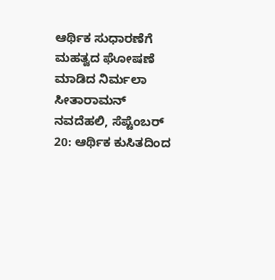ಆರ್ಥಿಕ ಸುಧಾರಣೆಗೆ ಮಹತ್ವದ ಘೋಷಣೆ ಮಾಡಿದ ನಿರ್ಮಲಾ ಸೀತಾರಾಮನ್
ನವದೆಹಲಿ, ಸೆಪ್ಟೆಂಬರ್ 20: ಆರ್ಥಿಕ ಕುಸಿತದಿಂದ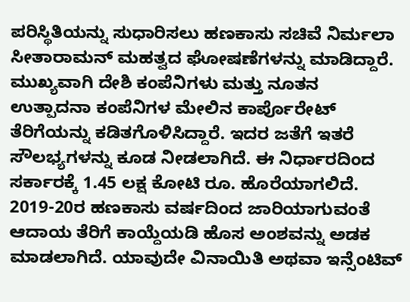ಪರಿಸ್ಥಿತಿಯನ್ನು ಸುಧಾರಿಸಲು ಹಣಕಾಸು ಸಚಿವೆ ನಿರ್ಮಲಾ ಸೀತಾರಾಮನ್ ಮಹತ್ವದ ಘೋಷಣೆಗಳನ್ನು ಮಾಡಿದ್ದಾರೆ. ಮುಖ್ಯವಾಗಿ ದೇಶಿ ಕಂಪೆನಿಗಳು ಮತ್ತು ನೂತನ ಉತ್ಪಾದನಾ ಕಂಪೆನಿಗಳ ಮೇಲಿನ ಕಾರ್ಪೊರೇಟ್ ತೆರಿಗೆಯನ್ನು ಕಡಿತಗೊಳಿಸಿದ್ದಾರೆ. ಇದರ ಜತೆಗೆ ಇತರೆ ಸೌಲಭ್ಯಗಳನ್ನು ಕೂಡ ನೀಡಲಾಗಿದೆ. ಈ ನಿರ್ಧಾರದಿಂದ ಸರ್ಕಾರಕ್ಕೆ 1.45 ಲಕ್ಷ ಕೋಟಿ ರೂ. ಹೊರೆಯಾಗಲಿದೆ.
2019-20ರ ಹಣಕಾಸು ವರ್ಷದಿಂದ ಜಾರಿಯಾಗುವಂತೆ ಆದಾಯ ತೆರಿಗೆ ಕಾಯ್ದೆಯಡಿ ಹೊಸ ಅಂಶವನ್ನು ಅಡಕ ಮಾಡಲಾಗಿದೆ. ಯಾವುದೇ ವಿನಾಯಿತಿ ಅಥವಾ ಇನ್ಸೆಂಟಿವ್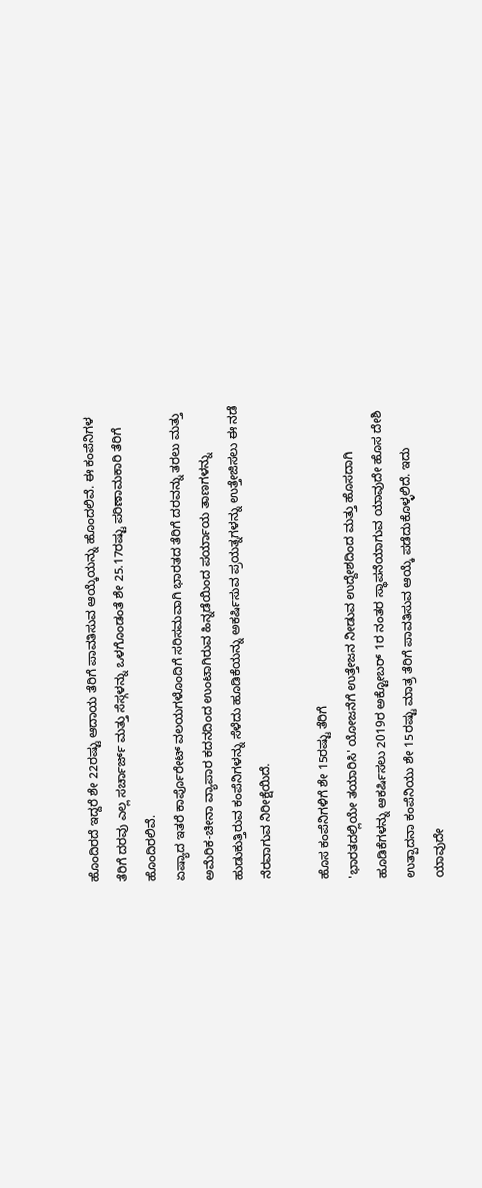ಹೊಂದಿರದೆ ಇದ್ದರೆ ಶೇ 22ರಷ್ಟು ಆದಾಯ ತೆರಿಗೆ ಪಾವತಿಸುವ ಆಯ್ಕೆಯನ್ನು ಹೊಂದಲಿವೆ. ಈ ಕಂಪೆನಿಗಳ ತೆರಿಗೆ ದರವು ಎಲ್ಲ ಸರ್ಚಾರ್ಜ್ ಮತ್ತು ಸೆಸ್ಗಳನ್ನು ಒಳಗೊಂಡಂತೆ ಶೇ 25.17ರಷ್ಟು ಪರಿಣಾಮಕಾರಿ ತೆರಿಗೆ ಹೊಂದಿರಲಿವೆ.
ಏಷ್ಯಾದ ಇತರೆ ಕಾರ್ಪೊರೇಟ್ ವಲಯಗಳೊಂದಿಗೆ ಸರಿಸಮವಾಗಿ ಭಾರತದ ತೆರಿಗೆ ದರವನ್ನು ತರಲು ಮತ್ತು ಅಮೆರಿಕ-ಚೀನಾ ವ್ಯಾಪಾರ ಕದನದಿಂದ ಉಂಟಾಗಿರುವ ಹಿನ್ನಡೆಯಿಂದ ಪರ್ಯಾಯ ತಾಣಗಳನ್ನು ಹುಡುಕುತ್ತಿರುವ ಕಂಪೆನಿಗಳನ್ನು ಸೆಳೆದು ಹೂಡಿಕೆಯನ್ನು ಅಕರ್ಷಿಸುವ ಪ್ರಯತ್ನಗಳನ್ನು ಉತ್ತೇಜಿಸಲು ಈ ನಡೆ ನೆರವಾಗುವ ನಿರೀಕ್ಷೆಯಿದೆ.

ಹೊಸ ಕಂಪೆನಿಗಳಿಗೆ ಶೇ 15ರಷ್ಟು ತೆರಿಗೆ
'ಭಾರತದಲ್ಲಿಯೇ ತಯಾರಿಸಿ' ಯೋಜನೆಗೆ ಉತ್ತೇಜನ ನೀಡುವ ಉದ್ದೇಶದಿಂದ ಮತ್ತು ಹೊಸದಾಗಿ ಹೂಡಿಕೆಗಳನ್ನು ಆಕರ್ಷಿಸಲು 2019ರ ಅಕ್ಟೋಬರ್ 1ರ ನಂತರ ಸ್ಥಾಪನೆಯಾಗುವ ಯಾವುದೇ ಹೊಸ ದೇಶಿ ಉತ್ಪಾದನಾ ಕಂಪೆನಿಯು ಶೇ 15ರಷ್ಟು ಮಾತ್ರ ತೆರಿಗೆ ಪಾವತಿಸುವ ಆಯ್ಕೆ ಪಡೆದುಕೊಳ್ಳಲಿದೆ. ಇದು ಯಾವುದೇ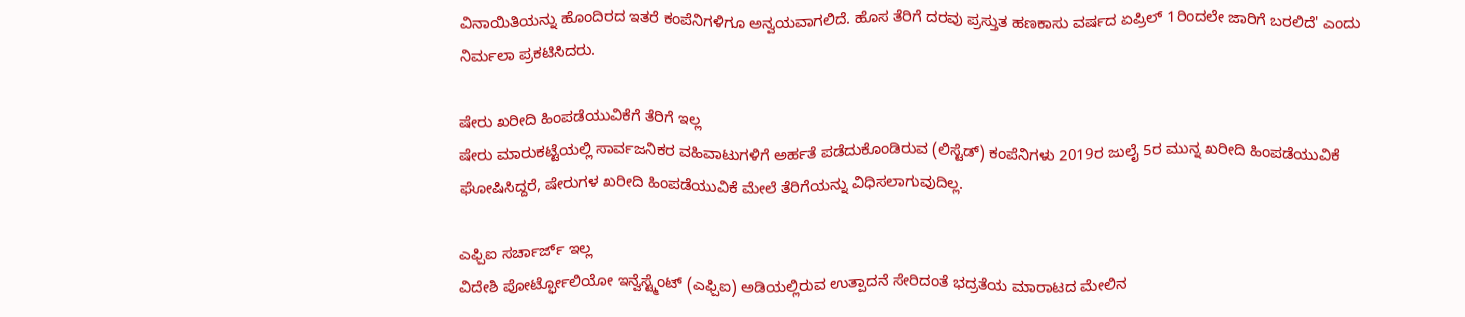ವಿನಾಯಿತಿಯನ್ನು ಹೊಂದಿರದ ಇತರೆ ಕಂಪೆನಿಗಳಿಗೂ ಅನ್ವಯವಾಗಲಿದೆ. ಹೊಸ ತೆರಿಗೆ ದರವು ಪ್ರಸ್ತುತ ಹಣಕಾಸು ವರ್ಷದ ಏಪ್ರಿಲ್ 1ರಿಂದಲೇ ಜಾರಿಗೆ ಬರಲಿದೆ' ಎಂದು ನಿರ್ಮಲಾ ಪ್ರಕಟಿಸಿದರು.

ಷೇರು ಖರೀದಿ ಹಿಂಪಡೆಯುವಿಕೆಗೆ ತೆರಿಗೆ ಇಲ್ಲ
ಷೇರು ಮಾರುಕಟ್ಟೆಯಲ್ಲಿ ಸಾರ್ವಜನಿಕರ ವಹಿವಾಟುಗಳಿಗೆ ಅರ್ಹತೆ ಪಡೆದುಕೊಂಡಿರುವ (ಲಿಸ್ಟೆಡ್) ಕಂಪೆನಿಗಳು 2019ರ ಜುಲೈ 5ರ ಮುನ್ನ ಖರೀದಿ ಹಿಂಪಡೆಯುವಿಕೆ ಘೋಷಿಸಿದ್ದರೆ, ಷೇರುಗಳ ಖರೀದಿ ಹಿಂಪಡೆಯುವಿಕೆ ಮೇಲೆ ತೆರಿಗೆಯನ್ನು ವಿಧಿಸಲಾಗುವುದಿಲ್ಲ.

ಎಫ್ಪಿಐ ಸರ್ಚಾರ್ಜ್ ಇಲ್ಲ
ವಿದೇಶಿ ಪೋರ್ಟ್ಫೋಲಿಯೋ ಇನ್ವೆಸ್ಟ್ಮೆಂಟ್ (ಎಫ್ಪಿಐ) ಅಡಿಯಲ್ಲಿರುವ ಉತ್ಪಾದನೆ ಸೇರಿದಂತೆ ಭದ್ರತೆಯ ಮಾರಾಟದ ಮೇಲಿನ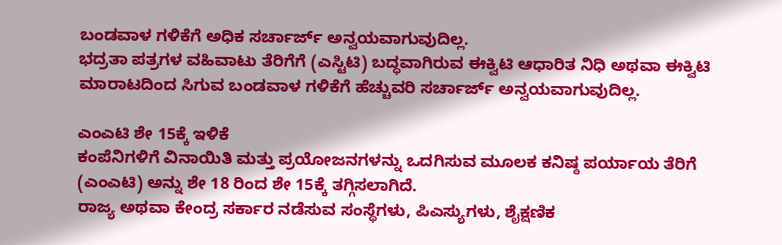ಬಂಡವಾಳ ಗಳಿಕೆಗೆ ಅಧಿಕ ಸರ್ಚಾರ್ಜ್ ಅನ್ವಯವಾಗುವುದಿಲ್ಲ.
ಭದ್ರತಾ ಪತ್ರಗಳ ವಹಿವಾಟು ತೆರಿಗೆಗೆ (ಎಸ್ಟಿಟಿ) ಬದ್ಧವಾಗಿರುವ ಈಕ್ವಿಟಿ ಆಧಾರಿತ ನಿಧಿ ಅಥವಾ ಈಕ್ವಿಟಿ ಮಾರಾಟದಿಂದ ಸಿಗುವ ಬಂಡವಾಳ ಗಳಿಕೆಗೆ ಹೆಚ್ಚುವರಿ ಸರ್ಚಾರ್ಜ್ ಅನ್ವಯವಾಗುವುದಿಲ್ಲ.

ಎಂಎಟಿ ಶೇ 15ಕ್ಕೆ ಇಳಿಕೆ
ಕಂಪೆನಿಗಳಿಗೆ ವಿನಾಯಿತಿ ಮತ್ತು ಪ್ರಯೋಜನಗಳನ್ನು ಒದಗಿಸುವ ಮೂಲಕ ಕನಿಷ್ಠ ಪರ್ಯಾಯ ತೆರಿಗೆ (ಎಂಎಟಿ) ಅನ್ನು ಶೇ 18 ರಿಂದ ಶೇ 15ಕ್ಕೆ ತಗ್ಗಿಸಲಾಗಿದೆ.
ರಾಜ್ಯ ಅಥವಾ ಕೇಂದ್ರ ಸರ್ಕಾರ ನಡೆಸುವ ಸಂಸ್ಥೆಗಳು, ಪಿಎಸ್ಯುಗಳು, ಶೈಕ್ಷಣಿಕ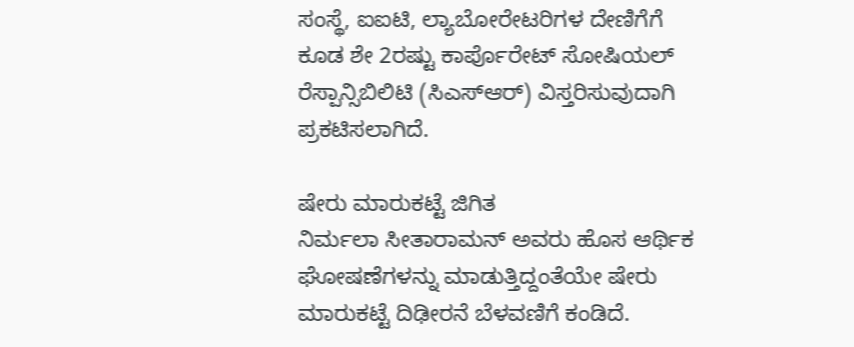ಸಂಸ್ಥೆ, ಐಐಟಿ, ಲ್ಯಾಬೋರೇಟರಿಗಳ ದೇಣಿಗೆಗೆ ಕೂಡ ಶೇ 2ರಷ್ಟು ಕಾರ್ಪೊರೇಟ್ ಸೋಷಿಯಲ್ ರೆಸ್ಪಾನ್ಸಿಬಿಲಿಟಿ (ಸಿಎಸ್ಆರ್) ವಿಸ್ತರಿಸುವುದಾಗಿ ಪ್ರಕಟಿಸಲಾಗಿದೆ.

ಷೇರು ಮಾರುಕಟ್ಟೆ ಜಿಗಿತ
ನಿರ್ಮಲಾ ಸೀತಾರಾಮನ್ ಅವರು ಹೊಸ ಆರ್ಥಿಕ ಘೋಷಣೆಗಳನ್ನು ಮಾಡುತ್ತಿದ್ದಂತೆಯೇ ಷೇರು ಮಾರುಕಟ್ಟೆ ದಿಢೀರನೆ ಬೆಳವಣಿಗೆ ಕಂಡಿದೆ.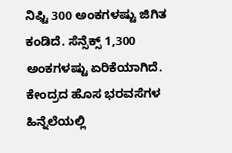ನಿಫ್ಟಿ 300 ಅಂಕಗಳಷ್ಟು ಜಿಗಿತ ಕಂಡಿದೆ. ಸೆನ್ಸೆಕ್ಸ್ 1,300 ಅಂಕಗಳಷ್ಟು ಏರಿಕೆಯಾಗಿದೆ. ಕೇಂದ್ರದ ಹೊಸ ಭರವಸೆಗಳ ಹಿನ್ನೆಲೆಯಲ್ಲಿ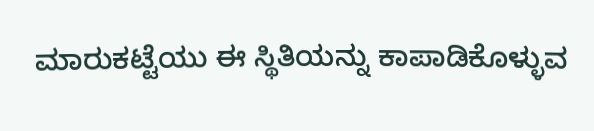ಮಾರುಕಟ್ಟೆಯು ಈ ಸ್ಥಿತಿಯನ್ನು ಕಾಪಾಡಿಕೊಳ್ಳುವ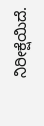ನಿರೀಕ್ಷೆಯಿದೆ.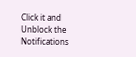Click it and Unblock the Notifications